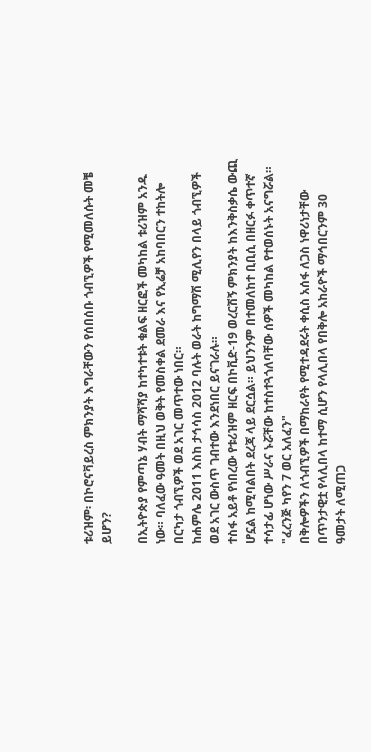ቱሪዝም፡ በኮሮናቫይረስ ምክንያት እግራቸውን የሰበሰቡ ጎብኚዎች የሚመለሱት መቼ ይሆን?

በኢትዮጵያ የምጣኔ ሃብት ማሻሻያ ከተካተቱት ቁልፍ ዘርፎች መካከል ቱሪዝም አንዱ ነው። ባለፈው ዓመት በዚህ ወቅት የመስቀል ደመራ እና የኢሬቻ አከባበርን ተከትሎ በርካታ ጎብኚዎች ወደ አገር መጥተው ነበር።
ከሐምሌ 2011 እስከ ታኅሳስ 2012 ባሉት ወራት ከግማሽ ሚሊየን በላይ ጎብኚዎች ወደ አገር ውስጥ ገብተው እንደነበር ይናገራሉ።
ተስፋ አይቶ የነበረው የቱሪዝም ዘርፍ በኮቪድ-19 ወረርሽኝ ምክንያት ከእንቅስቃሴ ውጪ ሆኗል ከሚባልበት ደረጃ ላይ ደርሷል። ይህንንም በተመለከተ ቢቢሲ በዘርፉ ቀጥተኛ ተሳታፊ ሆነው ሥራና ኑሯቸው ከተስተጓጎለባቸው ሰዎች መካከል የተወሰኑት አናግሯል።
"ፈረንጅ ካየን 7 ወር አለፈን"
በቅሎዎችን ለጎብኚዎች በማከራየት የሚተዳደሩት ቀሲስ አሰፋ ለጋስ ነዋሪነታቸው በጥንታዊቷ የላሊበላ ከተማ ሲሆን የላሊበላ የበቅሎ አከራዮች ማኅበርንም 30 ዓመታት ለሚጠጋ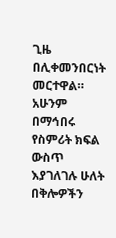ጊዜ በሊቀመንበርነት መርተዋል።
አሁንም በማኅበሩ የስምሪት ክፍል ውስጥ እያገለገሉ ሁለት በቅሎዎችን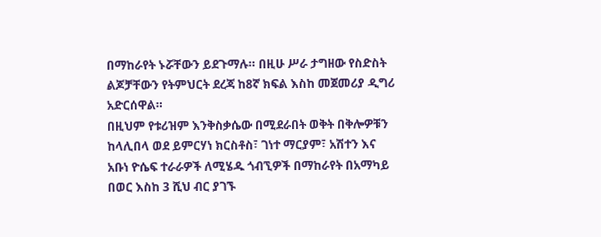በማከራየት ኑሯቸውን ይደጉማሉ። በዚሁ ሥራ ታግዘው የስድስት ልጆቻቸውን የትምህርት ደረጃ ከ8ኛ ክፍል እስከ መጀመሪያ ዲግሪ አድርሰዋል።
በዚህም የቱሪዝም እንቅስቃሴው በሚደራበት ወቅት በቅሎዎቹን ከላሊበላ ወደ ይምርሃነ ክርስቶስ፣ ገነተ ማርያም፣ አሽተን እና አቡነ ዮሴፍ ተራራዎች ለሚሄዱ ጎብኚዎች በማከራየት በአማካይ በወር እስከ 3 ሺህ ብር ያገኙ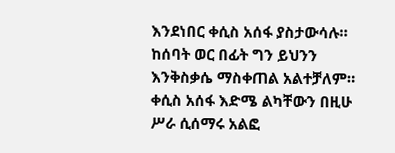እንደነበር ቀሲስ አሰፋ ያስታውሳሉ።
ከሰባት ወር በፊት ግን ይህንን እንቅስቃሴ ማስቀጠል አልተቻለም። ቀሲስ አሰፋ እድሜ ልካቸውን በዚሁ ሥራ ሲሰማሩ አልፎ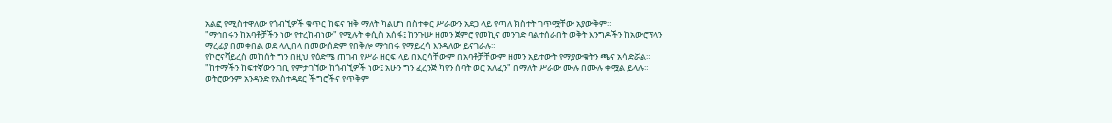አልፎ የሚስተዋለው የጎብኚዎች ቁጥር ከፍና ዝቅ ማለት ካልሆነ በስተቀር ሥራውን አደጋ ላይ የጣለ ክስተት ገጥሟቸው አያውቅም።
"ማኅበሩን ከአባቶቻችን ነው የተረከብነው" የሚሉት ቀሲስ አሰፋ፤ ከንጉሡ ዘመን ጀምሮ የመኪና መንገድ ባልተሰራበት ወቅት እንግዶችን ከአውሮፕላን ማረፊያ በመቀበል ወደ ላሊበላ በመውሰድም የበቅሎ ማኅበሩ የማይረሳ እንዳለው ይናገራሉ።
የኮሮናቫይረስ መከሰት ግን በዚህ የዕድሜ ጠገብ የሥራ ዘርፍ ላይ በእርሳቸውም በአባቶቻቸውም ዘመን አይተውት የማያውቁትን ጫና አሳድሯል። "ከተማችን ከፍተኛውን ገቢ የምታገኘው ከጎብኚዎች ነው፤ አሁን ግን ፈረንጅ ካየን ሰባት ወር አለፈን" በማለት ሥራው ሙሉ በሙሉ ቀሟል ይላሉ።
ወትሮውንም አንዳንድ የአስተዳደር ችግሮችና የጥቅም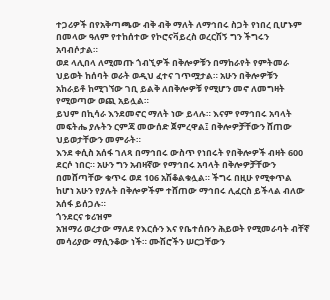ተጋሪዎች በየአቅጣጫው ብቅ ብቅ ማለት ለማኅበሩ ስጋት የነበረ ቢሆኑም በመላው ዓለም የተከሰተው የኮሮናቫይረስ ወረርሽኝ ግን ችግሩን አባብሶታል።
ወደ ላሊበላ ለሚመጡ ጎብኚዎች በቅሎዎቹን በማከራየት የምትመራ ህይወት ከሰባት ወራት ወዲህ ፈተና ገጥሟታል። አሁን በቅሎዎቹን አከራይቶ ከሚገኘው ገቢ ይልቅ ለበቅሎዎቹ የሚሆን መኖ ለመግዛት የሚወጣው ወጪ አይሏል።
ይህም በኪሳራ እንደመኖር ማለት ነው ይላሉ። እናም የማኅበሩ አባላት መፍትሔ ያሉትን ርምጃ መውሰድ ጀምረዋል፤ በቅሎዎቻቸውን ሸጠው ህይወታቸውን መምራት።
እንደ ቀሲስ አሰፋ ገለጻ በማኅበሩ ውስጥ የነበሩት የበቅሎዎች ብዛት 600 ደርሶ ነበር። አሁን ግን አብዛኛው የማኅበሩ አባላት በቅሎዎቻቸውን በመሸጣቸው ቁጥሩ ወደ 106 አሽቆልቁሏል። ችግሩ በዚሁ የሚቀጥል ከሆነ አሁን የያሉት በቅሎዎችም ተሸጠው ማኅበሩ ሊፈርስ ይችላል ብለው አሰፋ ይሰጋሉ።
ጎንደርና ቱሪዝም
አዝማሪ ወረታው ማለደ የእርሱን እና የቤተሰቡን ሕይወት የሚመራባት ብቸኛ መሳሪያው ማሲንቆው ነች። ሙሽሮችን ሠርጋቸውን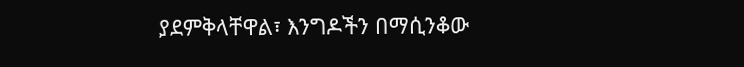ያደምቅላቸዋል፣ እንግዶችን በማሲንቆው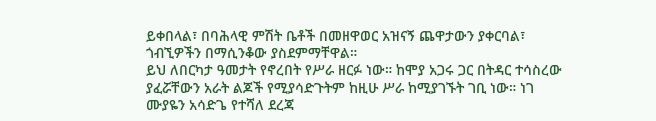ይቀበላል፣ በባሕላዊ ምሽት ቤቶች በመዘዋወር አዝናኝ ጨዋታውን ያቀርባል፣ ጎብኚዎችን በማሲንቆው ያስደምማቸዋል።
ይህ ለበርካታ ዓመታት የኖረበት የሥራ ዘርፉ ነው። ከሞያ አጋሩ ጋር በትዳር ተሳስረው ያፈሯቸውን አራት ልጆች የሚያሳድጉትም ከዚሁ ሥራ ከሚያገኙት ገቢ ነው። ነገ ሙያዬን አሳድጌ የተሻለ ደረጃ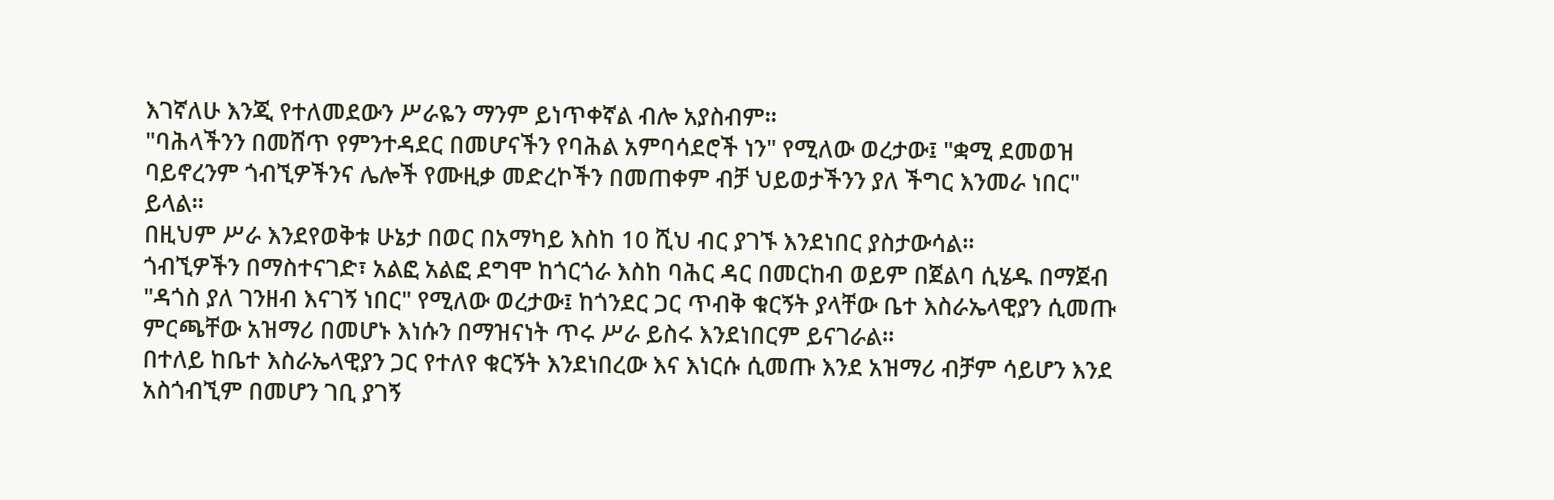እገኛለሁ እንጂ የተለመደውን ሥራዬን ማንም ይነጥቀኛል ብሎ አያስብም።
"ባሕላችንን በመሸጥ የምንተዳደር በመሆናችን የባሕል አምባሳደሮች ነን" የሚለው ወረታው፤ "ቋሚ ደመወዝ ባይኖረንም ጎብኚዎችንና ሌሎች የሙዚቃ መድረኮችን በመጠቀም ብቻ ህይወታችንን ያለ ችግር እንመራ ነበር" ይላል።
በዚህም ሥራ እንደየወቅቱ ሁኔታ በወር በአማካይ እስከ 10 ሺህ ብር ያገኙ እንደነበር ያስታውሳል።
ጎብኚዎችን በማስተናገድ፣ አልፎ አልፎ ደግሞ ከጎርጎራ እስከ ባሕር ዳር በመርከብ ወይም በጀልባ ሲሄዱ በማጀብ "ዳጎስ ያለ ገንዘብ እናገኝ ነበር" የሚለው ወረታው፤ ከጎንደር ጋር ጥብቅ ቁርኝት ያላቸው ቤተ እስራኤላዊያን ሲመጡ ምርጫቸው አዝማሪ በመሆኑ እነሱን በማዝናነት ጥሩ ሥራ ይስሩ እንደነበርም ይናገራል።
በተለይ ከቤተ እስራኤላዊያን ጋር የተለየ ቁርኝት እንደነበረው እና እነርሱ ሲመጡ እንደ አዝማሪ ብቻም ሳይሆን እንደ አስጎብኚም በመሆን ገቢ ያገኝ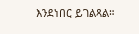እንደነበር ይገልጻል።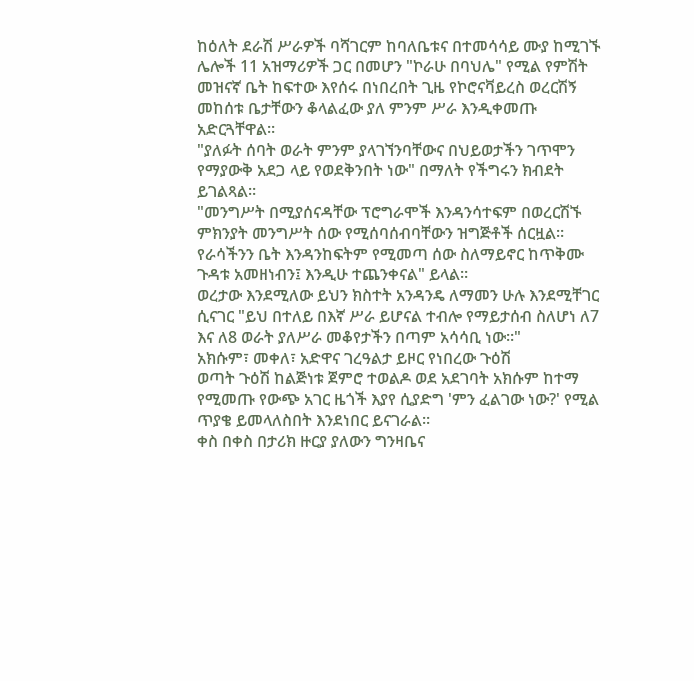ከዕለት ደራሽ ሥራዎች ባሻገርም ከባለቤቱና በተመሳሳይ ሙያ ከሚገኙ ሌሎች 11 አዝማሪዎች ጋር በመሆን "ኮራሁ በባህሌ" የሚል የምሽት መዝናኛ ቤት ከፍተው እየሰሩ በነበረበት ጊዜ የኮሮናቫይረስ ወረርሽኝ መከሰቱ ቤታቸውን ቆላልፈው ያለ ምንም ሥራ እንዲቀመጡ አድርጓቸዋል።
"ያለፉት ሰባት ወራት ምንም ያላገኘንባቸውና በህይወታችን ገጥሞን የማያውቅ አደጋ ላይ የወደቅንበት ነው" በማለት የችግሩን ክብደት ይገልጻል።
"መንግሥት በሚያሰናዳቸው ፕሮግራሞች እንዳንሳተፍም በወረርሽኙ ምክንያት መንግሥት ሰው የሚሰባሰብባቸውን ዝግጅቶች ሰርዟል። የራሳችንን ቤት እንዳንከፍትም የሚመጣ ሰው ስለማይኖር ከጥቅሙ ጉዳቱ አመዘነብን፤ እንዲሁ ተጨንቀናል" ይላል።
ወረታው እንደሚለው ይህን ክስተት አንዳንዴ ለማመን ሁሉ እንደሚቸገር ሲናገር "ይህ በተለይ በእኛ ሥራ ይሆናል ተብሎ የማይታሰብ ስለሆነ ለ7 እና ለ8 ወራት ያለሥራ መቆየታችን በጣም አሳሳቢ ነው።"
አክሱም፣ መቀለ፣ አድዋና ገረዓልታ ይዞር የነበረው ጉዕሽ
ወጣት ጉዕሽ ከልጅነቱ ጀምሮ ተወልዶ ወደ አደገባት አክሱም ከተማ የሚመጡ የውጭ አገር ዜጎች እያየ ሲያድግ 'ምን ፈልገው ነው?' የሚል ጥያቄ ይመላለስበት እንደነበር ይናገራል።
ቀስ በቀስ በታሪክ ዙርያ ያለውን ግንዛቤና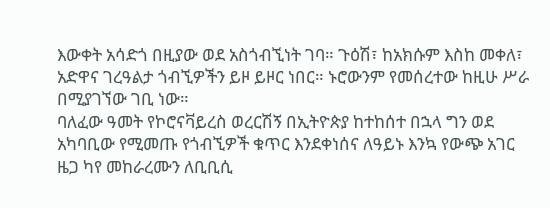እውቀት አሳድጎ በዚያው ወደ አስጎብኚነት ገባ። ጉዕሽ፣ ከአክሱም እስከ መቀለ፣ አድዋና ገረዓልታ ጎብኚዎችን ይዞ ይዞር ነበር። ኑሮውንም የመሰረተው ከዚሁ ሥራ በሚያገኘው ገቢ ነው።
ባለፈው ዓመት የኮሮናቫይረስ ወረርሽኝ በኢትዮጵያ ከተከሰተ በኋላ ግን ወደ አካባቢው የሚመጡ የጎብኚዎች ቁጥር እንደቀነሰና ለዓይኑ እንኳ የውጭ አገር ዜጋ ካየ መከራረሙን ለቢቢሲ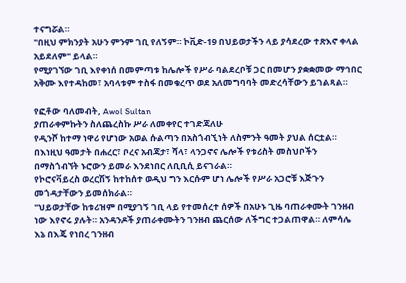ተናግሯል።
"በዚህ ምክንያት አሁን ምንም ገቢ የለኝም። ኮቪድ-19 በህይወታችን ላይ ያሳደረው ተጽእኖ ቀላል አይደለም" ይላል።
የሚያገኘው ገቢ እየቀነሰ በመምጣቱ ከሌሎች የሥራ ባልደረቦቹ ጋር በመሆን ያቋቋመው ማኅበር አቅሙ እየተዳከመ፣ አባላቱም ተስፋ በመቁረጥ ወደ አለመግባባት መድረሳቸውን ይገልጻል።

የፎቶው ባለመብት, Awol Sultan
ያጠራቀምኩትን ስለጨረስኩ ሥራ ለመቀየር ተገድጃለሁ
የዲንሾ ከተማ ነዋሪ የሆነው አወል ሱልጣን በአስጎብኚነት ለስምንት ዓመት ያህል ሰርቷል። በእነዚህ ዓመታት በሐረር፣ ቦረና አብጃታ፣ ሻላ፣ ላንጋኖና ሌሎች የቱሪስት መስህቦችን በማስጎብኘት ኑሮውን ይመራ እንደነበር ለቢቢሲ ይናገራል።
የኮሮናቫይረስ ወረርሽኝ ከተከሰተ ወዲህ ግን እርሱም ሆነ ሌሎች የሥራ አጋሮቹ እጅጉን መጎዳታቸውን ይመሰክራል።
"ህይወታቸው ከቱሪዝም በሚያገኝ ገቢ ላይ የተመሰረተ ሰዎች በአሁኑ ጊዜ ባጠራቀሙት ገንዘብ ነው እየኖሩ ያሉት። አንዳንዶች ያጠራቀሙትን ገንዘብ ጨርሰው ለችግር ተጋልጠዋል። ለምሳሌ እኔ በእጄ የነበረ ገንዘብ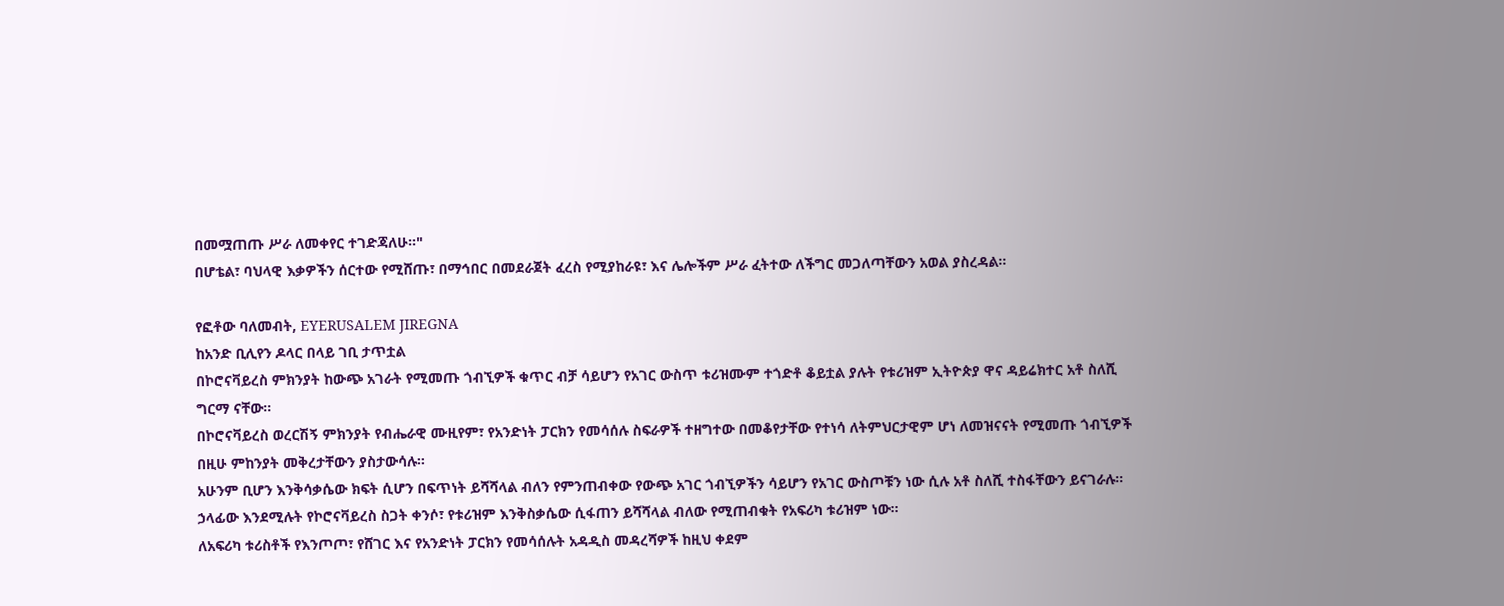በመሟጠጡ ሥራ ለመቀየር ተገድጃለሁ።"
በሆቴል፣ ባህላዊ እቃዎችን ሰርተው የሚሸጡ፣ በማኅበር በመደራጀት ፈረስ የሚያከራዩ፣ እና ሌሎችም ሥራ ፈትተው ለችግር መጋለጣቸውን አወል ያስረዳል።

የፎቶው ባለመብት, EYERUSALEM JIREGNA
ከአንድ ቢሊየን ዶላር በላይ ገቢ ታጥቷል
በኮሮናቫይረስ ምክንያት ከውጭ አገራት የሚመጡ ጎብኚዎች ቁጥር ብቻ ሳይሆን የአገር ውስጥ ቱሪዝሙም ተጎድቶ ቆይቷል ያሉት የቱሪዝም ኢትዮጵያ ዋና ዳይሬክተር አቶ ስለሺ ግርማ ናቸው።
በኮሮናቫይረስ ወረርሽኝ ምክንያት የብሔራዊ ሙዚየም፣ የአንድነት ፓርክን የመሳሰሉ ስፍራዎች ተዘግተው በመቆየታቸው የተነሳ ለትምህርታዊም ሆነ ለመዝናናት የሚመጡ ጎብኚዎች በዚሁ ምከንያት መቅረታቸውን ያስታውሳሉ።
አሁንም ቢሆን እንቅሳቃሴው ክፍት ሲሆን በፍጥነት ይሻሻላል ብለን የምንጠብቀው የውጭ አገር ጎብኚዎችን ሳይሆን የአገር ውስጦቹን ነው ሲሉ አቶ ስለሺ ተስፋቸውን ይናገራሉ።
ኃላፊው እንደሚሉት የኮሮናቫይረስ ስጋት ቀንሶ፣ የቱሪዝም እንቅስቃሴው ሲፋጠን ይሻሻላል ብለው የሚጠብቁት የአፍሪካ ቱሪዝም ነው።
ለአፍሪካ ቱሪስቶች የእንጦጦ፣ የሸገር እና የአንድነት ፓርክን የመሳሰሉት አዳዲስ መዳረሻዎች ከዚህ ቀደም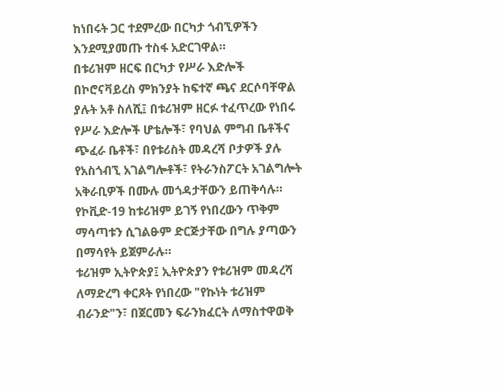ከነበሩት ጋር ተደምረው በርካታ ጎብኚዎችን እንደሚያመጡ ተስፋ አድርገዋል።
በቱሪዝም ዘርፍ በርካታ የሥራ እድሎች በኮሮናቫይረስ ምክንያት ከፍተኛ ጫና ደርሶባቸዋል ያሉት አቶ ስለሺ፤ በቱሪዝም ዘርፉ ተፈጥረው የነበሩ የሥራ እድሎች ሆቴሎች፣ የባህል ምግብ ቤቶችና ጭፈራ ቤቶች፣ በየቱሪስት መዳረሻ ቦታዎች ያሉ የአስጎብኚ አገልግሎቶች፣ የትራንስፖርት አገልግሎት አቅራቢዎች በሙሉ መጎዳታቸውን ይጠቅሳሉ።
የኮቪድ-19 ከቱሪዝም ይገኝ የነበረውን ጥቅም ማሳጣቱን ሲገልፁም ድርጅታቸው በግሉ ያጣውን በማሳየት ይጀምራሉ።
ቱሪዝም ኢትዮጵያ፤ ኢትዮጵያን የቱሪዝም መዳረሻ ለማድረግ ቀርጾት የነበረው "የኩነት ቱሪዝም ብራንድ"ን፣ በጀርመን ፍራንክፈርት ለማስተዋወቅ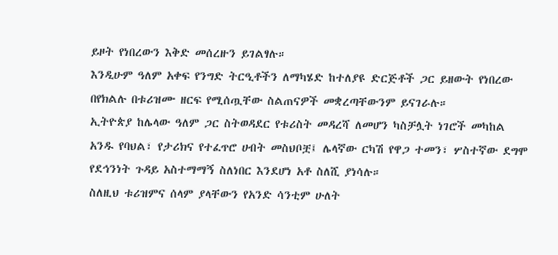ይዞት የነበረውን እቅድ መሰረዙን ይገልፃሉ።
እንዲሁም ዓለም አቀፍ የንግድ ትርዒቶችን ለማካሄድ ከተለያዩ ድርጅቶች ጋር ይዘውት የነበረው በየክልሉ በቱሪዝሙ ዘርፍ የሚሰጧቸው ስልጠናዎች መቋረጣቸውንም ይናገራሉ።
ኢትዮጵያ ከሌላው ዓለም ጋር ስትወዳደር የቱሪስት መዳረሻ ለመሆን ካስቻሏት ነገሮች መካከል አንዱ የባህል፣ የታሪክና የተፈጥሮ ሀብት መስህቦቿ፤ ሌላኛው ርካሽ የዋጋ ተመን፣ ሦስተኛው ደግሞ የደኅንነት ጉዳይ አስተማማኝ ስለነበር እንደሆነ አቶ ስለሺ ያነሳሉ።
ስለዚህ ቱሪዝምና ሰላም ያላቸውን የአንድ ሳንቲም ሁለት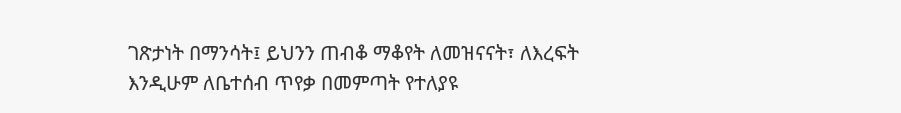ገጽታነት በማንሳት፤ ይህንን ጠብቆ ማቆየት ለመዝናናት፣ ለእረፍት እንዲሁም ለቤተሰብ ጥየቃ በመምጣት የተለያዩ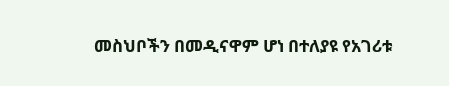መስህቦችን በመዲናዋም ሆነ በተለያዩ የአገሪቱ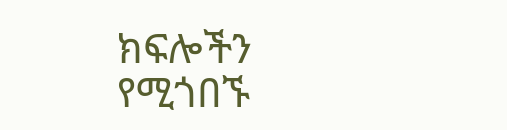ክፍሎችን የሚጎበኙ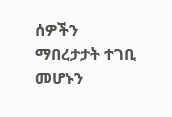ሰዎችን ማበረታታት ተገቢ መሆኑን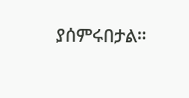ያሰምሩበታል።